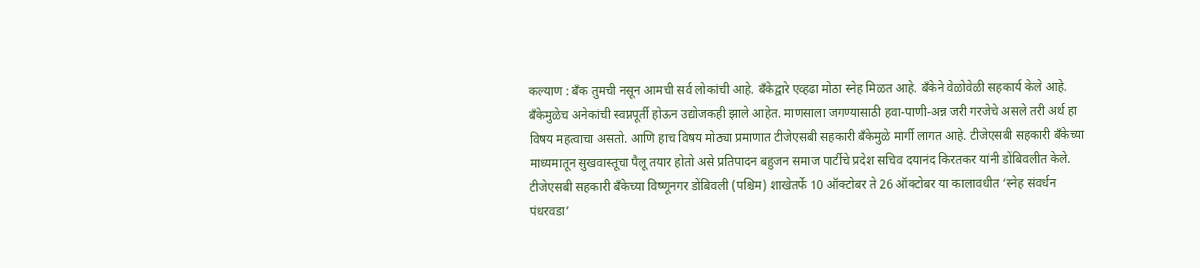कल्याण : बँक तुमची नसून आमची सर्व लोकांची आहे. बँकेद्वारे एव्हढा मोठा स्नेह मिळत आहे. बँकेने वेळोवेळी सहकार्य केले आहे. बँकेमुळेच अनेकांची स्वप्नपूर्ती होऊन उद्योजकही झाले आहेत. माणसाला जगण्यासाठी हवा-पाणी-अन्न जरी गरजेचे असले तरी अर्थ हा विषय महत्वाचा असतो. आणि हाच विषय मोठ्या प्रमाणात टीजेएसबी सहकारी बँकेमुळे मार्गी लागत आहे. टीजेएसबी सहकारी बँकेच्या माध्यमातून सुखवास्तूचा पैलू तयार होतो असे प्रतिपादन बहुजन समाज पार्टीचे प्रदेश सचिव दयानंद किरतकर यांनी डोंबिवलीत केले.
टीजेएसबी सहकारी बँकेच्या विष्णूनगर डोंबिवली (पश्चिम) शाखेतर्फे 10 ऑक्टोबर ते 26 ऑक्टोबर या कालावधीत ‘स्नेह संवर्धन पंधरवडा’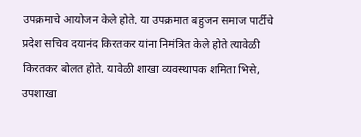उपक्रमाचे आयोजन केले होते. या उपक्रमात बहुजन समाज पार्टीचे प्रदेश सचिव दयानंद किरतकर यांना निमंत्रित केले होते त्यावेळी किरतकर बोलत होते. यावेळी शाखा व्यवस्थापक शमिता भिसे, उपशाखा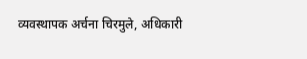व्यवस्थापक अर्चना चिरमुले, अधिकारी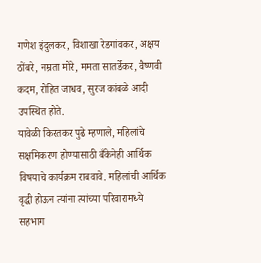गणेश इंदुलकर, विशाखा रेडगांवकर, अक्षय ठोंबरे, नम्रता मोरे, ममता सातर्डेकर, वैष्णवी कदम, रोहित जाधव, सुरज कांबळे आदी उपस्थित होते.
यावेळी किरतकर पुढे म्हणाले, महिलांचे सक्षमिकरण होण्यासाठी बँकेनेही आर्थिक विषयाचे कार्यक्रम राबवावे. महिलांची आर्थिक वृद्धी होऊन त्यांना त्यांच्या परिवारामध्ये सहभाग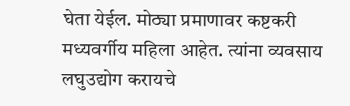घेता येईल. मोठ्या प्रमाणावर कष्टकरी मध्यवर्गीय महिला आहेत. त्यांना व्यवसाय लघुउद्योग करायचे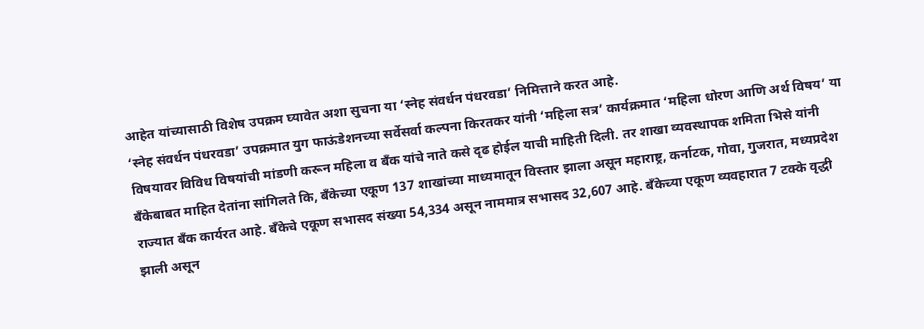आहेत यांच्यासाठी विशेष उपक्रम घ्यावेत अशा सुचना या ‘स्नेह संवर्धन पंधरवडा’ निमित्ताने करत आहे.
‘स्नेह संवर्धन पंधरवडा’ उपक्रमात युग फाऊंडेशनच्या सर्वेसर्वा कल्पना किरतकर यांनी ‘महिला सत्र’ कार्यक्रमात ‘महिला धोरण आणि अर्थ विषय’ या विषयावर विविध विषयांची मांडणी करून महिला व बँक यांचे नाते कसे दृढ होईल याची माहिती दिली. तर शाखा व्यवस्थापक शमिता भिसे यांनी बॅंकेबाबत माहित देतांना सांगिलते कि, बँकेच्या एकूण 137 शाखांच्या माध्यमातून विस्तार झाला असून महाराष्ट्र, कर्नाटक, गोवा, गुजरात, मध्यप्रदेश राज्यात बँक कार्यरत आहे. बँकेचे एकूण सभासद संख्या 54,334 असून नाममात्र सभासद 32,607 आहे. बँकेच्या एकूण व्यवहारात 7 टक्के वृद्धी झाली असून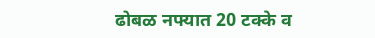ढोबळ नफ्यात 20 टक्के व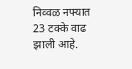निव्वळ नफ्यात 23 टक्के वाढ झाली आहे.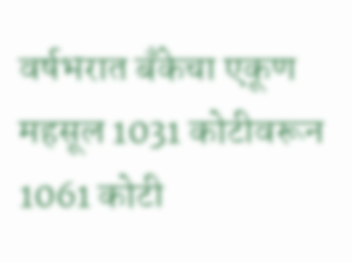वर्षभरात बँकेचा एकूण महसूल 1031 कोटीवरून 1061 कोटी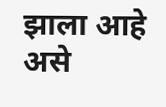झाला आहे असे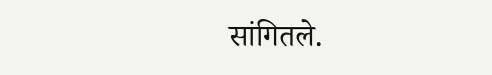सांगितले.